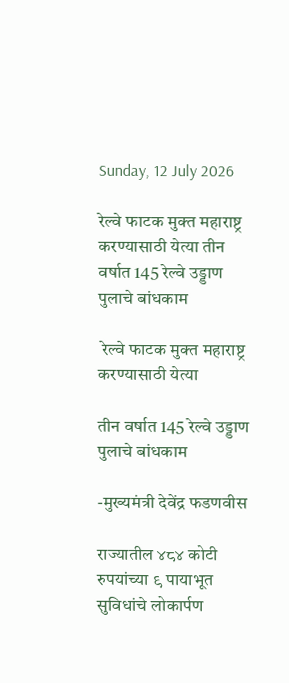Sunday, 12 July 2026

रेल्वे फाटक मुक्त महाराष्ट्र करण्यासाठी येत्या तीन वर्षात 145 रेल्वे उड्डाण पुलाचे बांधकाम

 रेल्वे फाटक मुक्त महाराष्ट्र करण्यासाठी येत्या

तीन वर्षात 145 रेल्वे उड्डाण पुलाचे बांधकाम

-मुख्यमंत्री देवेंद्र फडणवीस

राज्यातील ४८४ कोटी रुपयांच्या ९ पायाभूत सुविधांचे लोकार्पण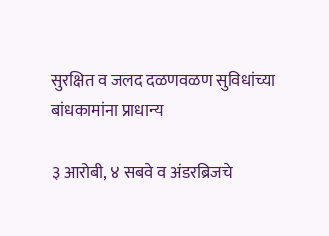सुरक्षित व जलद दळणवळण सुविधांच्या बांधकामांना प्राधान्य

३ आरोबी, ४ सबवे व अंडरब्रिजचे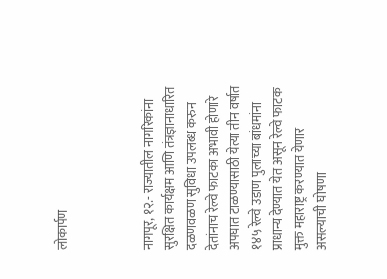लोकार्पण



नागपूर, १२.- राज्यातील नागरिकांना सुरक्षित कार्यक्षम आणि तंत्रज्ञानाधारित दळणवळण सुविधा उपलब्ध करुन देतांनाच रेल्वे फाटका अभावी होणारे अपघात टाळण्यासाठी येत्या तीन वर्षात १४५ रेल्वे उडाण पुलाच्या बांधमांना प्राधान्य देण्यात येत असून रेल्वे फाटक मुक्त महाराष्ट्र करण्यात येणार असल्याची घोषणा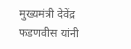मुख्यमंत्री देवेंद्र फडणवीस यांनी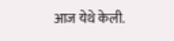आज येथे केली.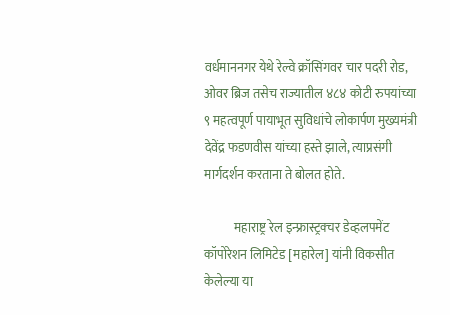वर्धमाननगर येथे रेल्वे क्रॉसिंगवर चार पदरी रोड, ओवर ब्रिज तसेच राज्यातील ४८४ कोटी रुपयांच्या ९ महत्वपूर्ण पायाभूत सुविधांचे लोकार्पण मुख्यमंत्री देवेंद्र फडणवीस यांच्या हस्ते झाले, त्याप्रसंगी मार्गदर्शन करताना ते बोलत होते.

            महाराष्ट्र रेल इन्फ्रास्ट्रक्चर डेव्हलपमेंट कॉपोरेशन लिमिटेड [महारेल] यांनी विकसीत केलेल्या या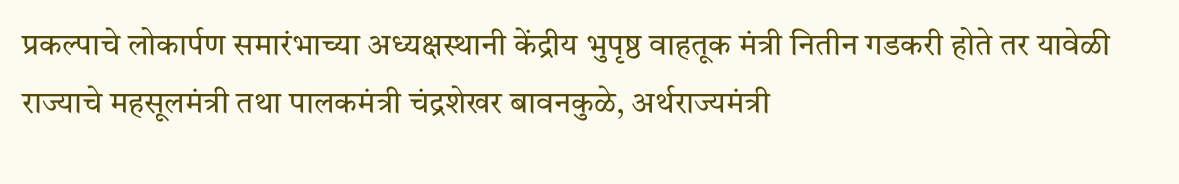प्रकल्पाचे लोकार्पण समारंभाच्या अध्यक्षस्थानी केंद्रीय भुपृष्ठ वाहतूक मंत्री नितीन गडकरी होते तर यावेळी राज्याचे महसूलमंत्री तथा पालकमंत्री चंद्रशेखर बावनकुळे, अर्थराज्यमंत्री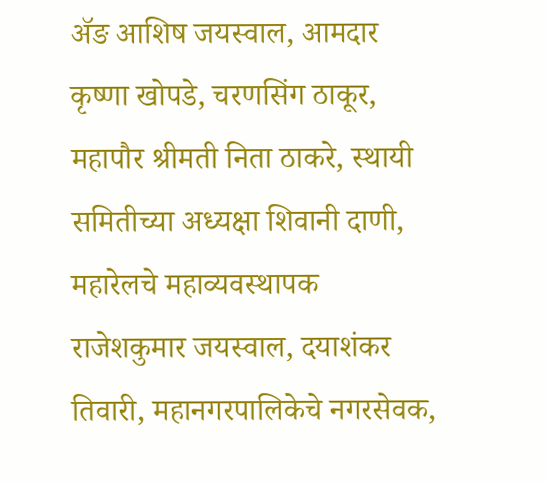ॲङ आशिष जयस्वाल, आमदार कृष्णा खोपडे, चरणसिंग ठाकूर, महापौर श्रीमती निता ठाकरे, स्थायी समितीच्या अध्यक्षा शिवानी दाणी, महारेलचे महाव्यवस्थापक राजेशकुमार जयस्वाल, दयाशंकर तिवारी, महानगरपालिकेचे नगरसेवक,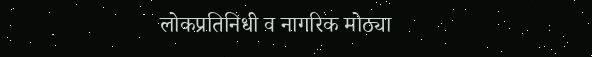लोकप्रतिनिधी व नागरिक मोठ्या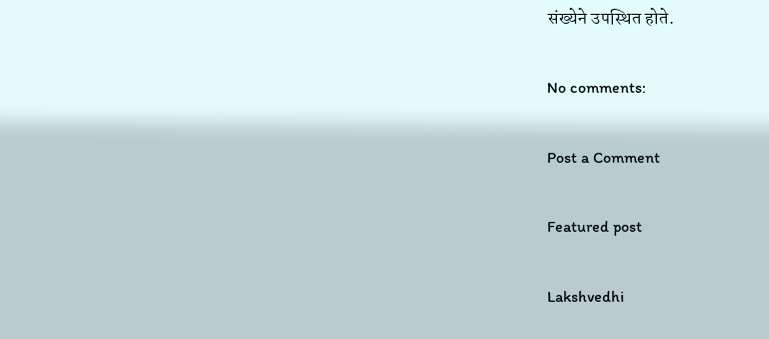संख्येने उपस्थित होते.

No comments:

Post a Comment

Featured post

Lakshvedhi